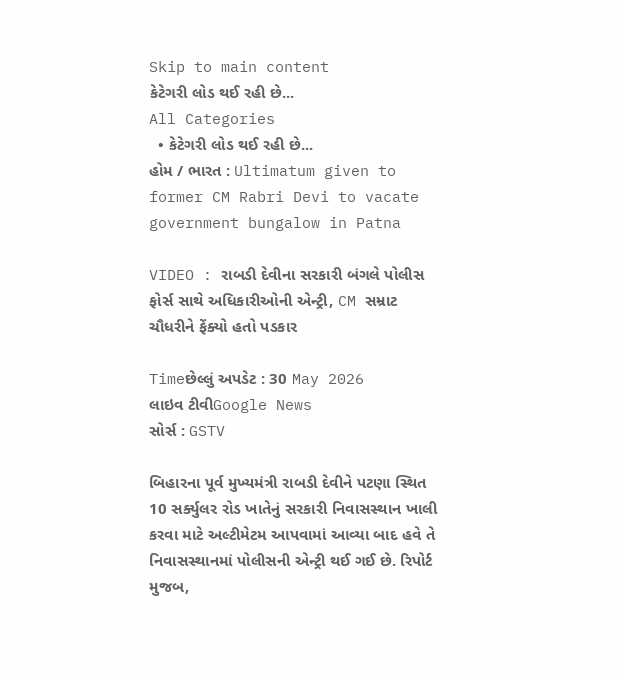Skip to main content
કેટેગરી લોડ થઈ રહી છે...
All Categories
  • કેટેગરી લોડ થઈ રહી છે...
હોમ / ભારત : Ultimatum given to former CM Rabri Devi to vacate government bungalow in Patna

VIDEO : રાબડી દેવીના સરકારી બંગલે પોલીસ ફોર્સ સાથે અધિકારીઓની એન્ટ્રી, CM સમ્રાટ ચૌધરીને ફેંક્યો હતો પડકાર

Timeછેલ્લું અપડેટ : 30 May 2026
લાઇવ ટીવીGoogle News
સોર્સ : GSTV

બિહારના પૂર્વ મુખ્યમંત્રી રાબડી દેવીને પટણા સ્થિત 10 સર્ક્યુલર રોડ ખાતેનું સરકારી નિવાસસ્થાન ખાલી કરવા માટે અલ્ટીમેટમ આપવામાં આવ્યા બાદ હવે તે નિવાસસ્થાનમાં પોલીસની એન્ટ્રી થઈ ગઈ છે. રિપોર્ટ મુજબ,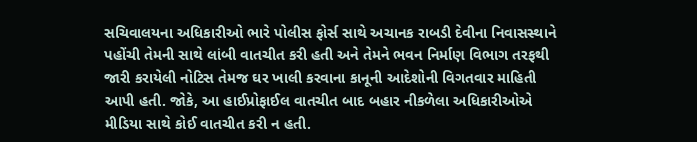સચિવાલયના અધિકારીઓ ભારે પોલીસ ફોર્સ સાથે અચાનક રાબડી દેવીના નિવાસસ્થાને પહોંચી તેમની સાથે લાંબી વાતચીત કરી હતી અને તેમને ભવન નિર્માણ વિભાગ તરફથી જારી કરાયેલી નોટિસ તેમજ ઘર ખાલી કરવાના કાનૂની આદેશોની વિગતવાર માહિતી આપી હતી. જોકે, આ હાઈપ્રોફાઈલ વાતચીત બાદ બહાર નીકળેલા અધિકારીઓએ મીડિયા સાથે કોઈ વાતચીત કરી ન હતી.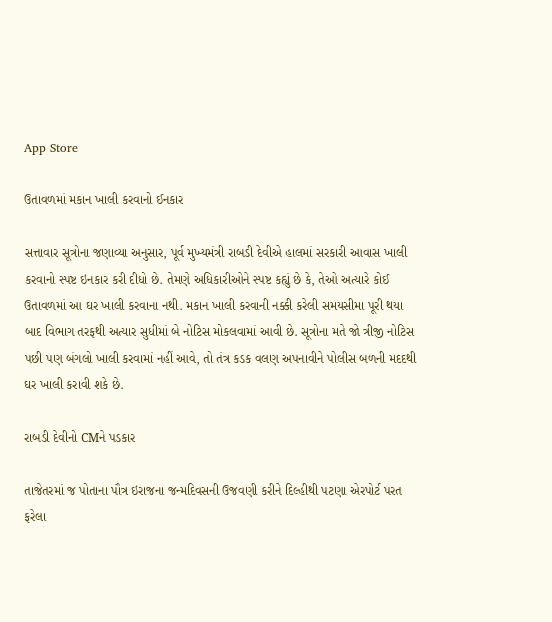App Store

ઉતાવળમાં મકાન ખાલી કરવાનો ઈનકાર

સત્તાવાર સૂત્રોના જણાવ્યા અનુસાર, પૂર્વ મુખ્યમંત્રી રાબડી દેવીએ હાલમાં સરકારી આવાસ ખાલી કરવાનો સ્પષ્ટ ઇનકાર કરી દીધો છે. તેમણે અધિકારીઓને સ્પષ્ટ કહ્યું છે કે, તેઓ અત્યારે કોઈ ઉતાવળમાં આ ઘર ખાલી કરવાના નથી. મકાન ખાલી કરવાની નક્કી કરેલી સમયસીમા પૂરી થયા બાદ વિભાગ તરફથી અત્યાર સુધીમાં બે નોટિસ મોકલવામાં આવી છે. સૂત્રોના મતે જો ત્રીજી નોટિસ પછી પણ બંગલો ખાલી કરવામાં નહીં આવે, તો તંત્ર કડક વલણ અપનાવીને પોલીસ બળની મદદથી ઘર ખાલી કરાવી શકે છે.

રાબડી દેવીનો CMને પડકાર

તાજેતરમાં જ પોતાના પૌત્ર ઇરાજના જન્મદિવસની ઉજવણી કરીને દિલ્હીથી પટણા એરપોર્ટ પરત ફરેલા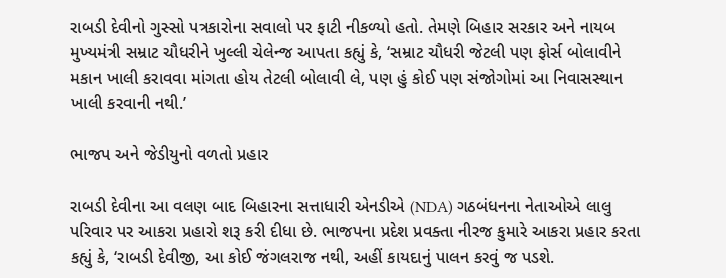રાબડી દેવીનો ગુસ્સો પત્રકારોના સવાલો પર ફાટી નીકળ્યો હતો. તેમણે બિહાર સરકાર અને નાયબ મુખ્યમંત્રી સમ્રાટ ચૌધરીને ખુલ્લી ચેલેન્જ આપતા કહ્યું કે, ‘સમ્રાટ ચૌધરી જેટલી પણ ફોર્સ બોલાવીને મકાન ખાલી કરાવવા માંગતા હોય તેટલી બોલાવી લે, પણ હું કોઈ પણ સંજોગોમાં આ નિવાસસ્થાન ખાલી કરવાની નથી.’

ભાજપ અને જેડીયુનો વળતો પ્રહાર

રાબડી દેવીના આ વલણ બાદ બિહારના સત્તાધારી એનડીએ (NDA) ગઠબંધનના નેતાઓએ લાલુ પરિવાર પર આકરા પ્રહારો શરૂ કરી દીધા છે. ભાજપના પ્રદેશ પ્રવક્તા નીરજ કુમારે આકરા પ્રહાર કરતા કહ્યું કે, ‘રાબડી દેવીજી, આ કોઈ જંગલરાજ નથી, અહીં કાયદાનું પાલન કરવું જ પડશે.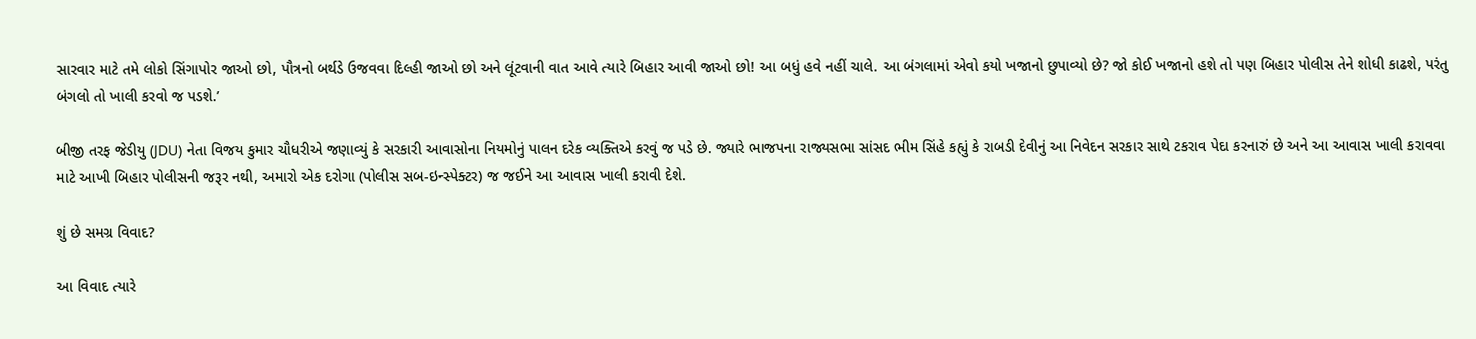સારવાર માટે તમે લોકો સિંગાપોર જાઓ છો, પૌત્રનો બર્થડે ઉજવવા દિલ્હી જાઓ છો અને લૂંટવાની વાત આવે ત્યારે બિહાર આવી જાઓ છો! આ બધું હવે નહીં ચાલે. આ બંગલામાં એવો કયો ખજાનો છુપાવ્યો છે? જો કોઈ ખજાનો હશે તો પણ બિહાર પોલીસ તેને શોધી કાઢશે, પરંતુ બંગલો તો ખાલી કરવો જ પડશે.’

બીજી તરફ જેડીયુ (JDU) નેતા વિજય કુમાર ચૌધરીએ જણાવ્યું કે સરકારી આવાસોના નિયમોનું પાલન દરેક વ્યક્તિએ કરવું જ પડે છે. જ્યારે ભાજપના રાજ્યસભા સાંસદ ભીમ સિંહે કહ્યું કે રાબડી દેવીનું આ નિવેદન સરકાર સાથે ટકરાવ પેદા કરનારું છે અને આ આવાસ ખાલી કરાવવા માટે આખી બિહાર પોલીસની જરૂર નથી, અમારો એક દરોગા (પોલીસ સબ-ઇન્સ્પેક્ટર) જ જઈને આ આવાસ ખાલી કરાવી દેશે.

શું છે સમગ્ર વિવાદ?

આ વિવાદ ત્યારે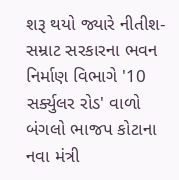શરૂ થયો જ્યારે નીતીશ-સમ્રાટ સરકારના ભવન નિર્માણ વિભાગે '10 સર્ક્યુલર રોડ' વાળો બંગલો ભાજપ કોટાના નવા મંત્રી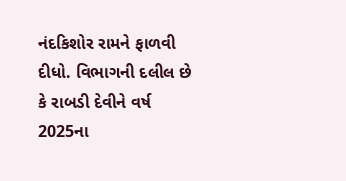નંદકિશોર રામને ફાળવી દીધો. વિભાગની દલીલ છે કે રાબડી દેવીને વર્ષ 2025ના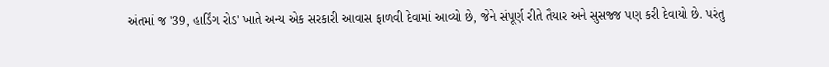અંતમાં જ '39, હાર્ડિંગ રોડ' ખાતે અન્ય એક સરકારી આવાસ ફાળવી દેવામાં આવ્યો છે, જેને સંપૂર્ણ રીતે તૈયાર અને સુસજ્જ પણ કરી દેવાયો છે. પરંતુ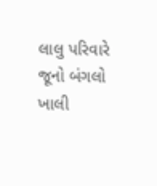લાલુ પરિવારે જૂનો બંગલો ખાલી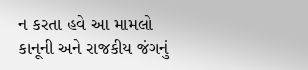ન કરતા હવે આ મામલો કાનૂની અને રાજકીય જંગનું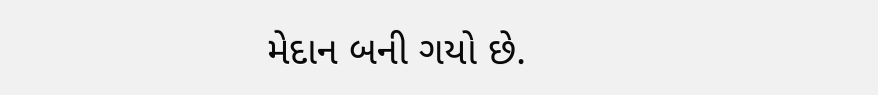મેદાન બની ગયો છે.